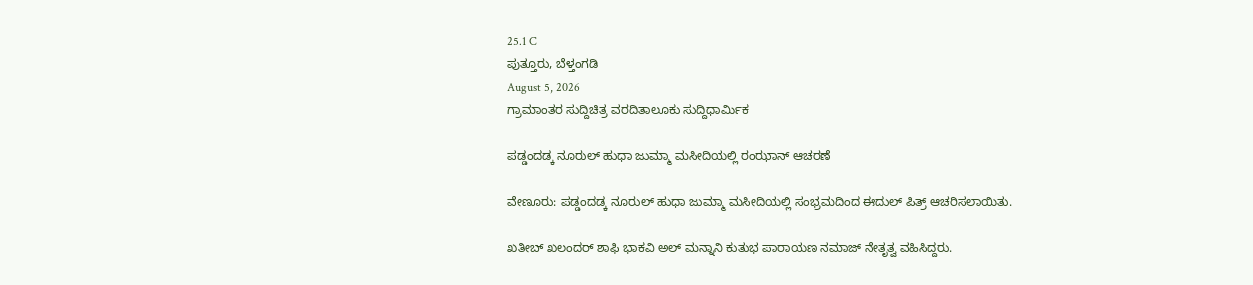25.1 C
ಪುತ್ತೂರು, ಬೆಳ್ತಂಗಡಿ
August 5, 2026
ಗ್ರಾಮಾಂತರ ಸುದ್ದಿಚಿತ್ರ ವರದಿತಾಲೂಕು ಸುದ್ದಿಧಾರ್ಮಿಕ

ಪಡ್ಡಂದಡ್ಕ ನೂರುಲ್ ಹುಧಾ ಜುಮ್ಮಾ ಮಸೀದಿಯಲ್ಲಿ ರಂಝಾನ್ ಆಚರಣೆ

ವೇಣೂರು: ಪಡ್ಡಂದಡ್ಕ ನೂರುಲ್ ಹುಧಾ ಜುಮ್ಮಾ ಮಸೀದಿಯಲ್ಲಿ ಸಂಭ್ರಮದಿಂದ ಈದುಲ್ ಪಿತ್ರ್ ಆಚರಿಸಲಾಯಿತು.

ಖತೀಬ್ ಖಲಂದರ್ ಶಾಫಿ ಭಾಕವಿ ಅಲ್ ಮನ್ನಾನಿ ಕುತುಭ ಪಾರಾಯಣ ನಮಾಜ್ ನೇತೃತ್ವ ವಹಿಸಿದ್ದರು.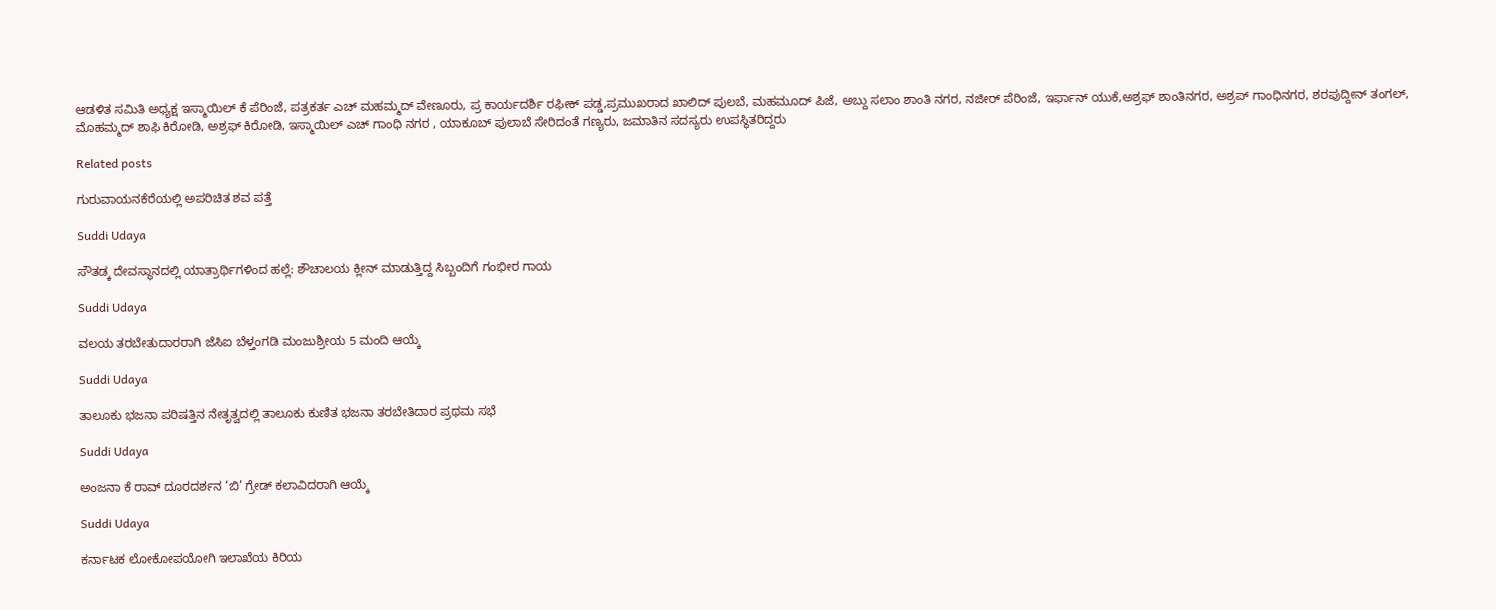ಆಡಳಿತ ಸಮಿತಿ ಅಧ್ಯಕ್ಷ ಇಸ್ಮಾಯಿಲ್ ಕೆ ಪೆರಿಂಜೆ, ಪತ್ರಕರ್ತ ಎಚ್ ಮಹಮ್ಮದ್ ವೇಣೂರು, ಪ್ರ ಕಾರ್ಯದರ್ಶಿ ರಫೀಕ್ ಪಡ್ಡ,ಪ್ರಮುಖರಾದ ಖಾಲಿದ್ ಪುಲಬೆ, ಮಹಮೂದ್ ಪಿಜೆ, ಅಬ್ದು ಸಲಾಂ ಶಾಂತಿ ನಗರ, ನಜೀರ್ ಪೆರಿಂಜೆ, ಇರ್ಫಾನ್ ಯುಕೆ,ಅಶ್ರಫ್ ಶಾಂತಿನಗರ, ಅಶ್ರಪ್ ಗಾಂಧಿನಗರ, ಶರಪುದ್ದೀನ್ ತಂಗಲ್, ಮೊಹಮ್ಮದ್ ಶಾಫಿ ಕಿರೋಡಿ, ಅಶ್ರಫ್ ಕಿರೋಡಿ, ಇಸ್ಮಾಯಿಲ್ ಎಚ್ ಗಾಂಧಿ ನಗರ , ಯಾಕೂಬ್ ಪುಲಾಬೆ ಸೇರಿದಂತೆ ಗಣ್ಯರು, ಜಮಾತಿನ ಸದಸ್ಯರು ಉಪಸ್ಥಿತರಿದ್ದರು

Related posts

ಗುರುವಾಯನಕೆರೆಯಲ್ಲಿ ಅಪರಿಚಿತ ಶವ ಪತ್ತೆ

Suddi Udaya

ಸೌತಡ್ಕ ದೇವಸ್ಥಾನದಲ್ಲಿ ಯಾತ್ರಾರ್ಥಿಗಳಿಂದ ಹಲ್ಲೆ: ಶೌಚಾಲಯ ಕ್ಲೀನ್ ಮಾಡುತ್ತಿದ್ದ ಸಿಬ್ಬಂದಿಗೆ ಗಂಭೀರ ಗಾಯ

Suddi Udaya

ವಲಯ ತರಬೇತುದಾರರಾಗಿ ಜೆಸಿಐ ಬೆಳ್ತಂಗಡಿ ಮಂಜುಶ್ರೀಯ 5 ಮಂದಿ ಆಯ್ಕೆ

Suddi Udaya

ತಾಲೂಕು ಭಜನಾ ಪರಿಷತ್ತಿನ ನೇತೃತ್ವದಲ್ಲಿ ತಾಲೂಕು ಕುಣಿತ ಭಜನಾ ತರಬೇತಿದಾರ ಪ್ರಥಮ ಸಭೆ

Suddi Udaya

ಅಂಜನಾ ಕೆ ರಾವ್ ದೂರದರ್ಶನ ‘ಬಿ’ ಗ್ರೇಡ್ ಕಲಾವಿದರಾಗಿ ಆಯ್ಕೆ

Suddi Udaya

ಕರ್ನಾಟಕ ಲೋಕೋಪಯೋಗಿ ಇಲಾಖೆಯ ಕಿರಿಯ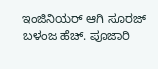ಇಂಜಿನಿಯರ್ ಆಗಿ ಸೂರಜ್ ಬಳಂಜ ಹೆಚ್. ಪೂಜಾರಿ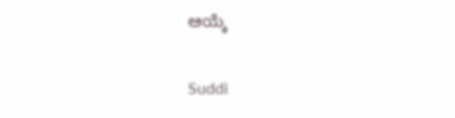ಆಯ್ಕೆ

Suddi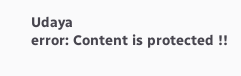Udaya
error: Content is protected !!